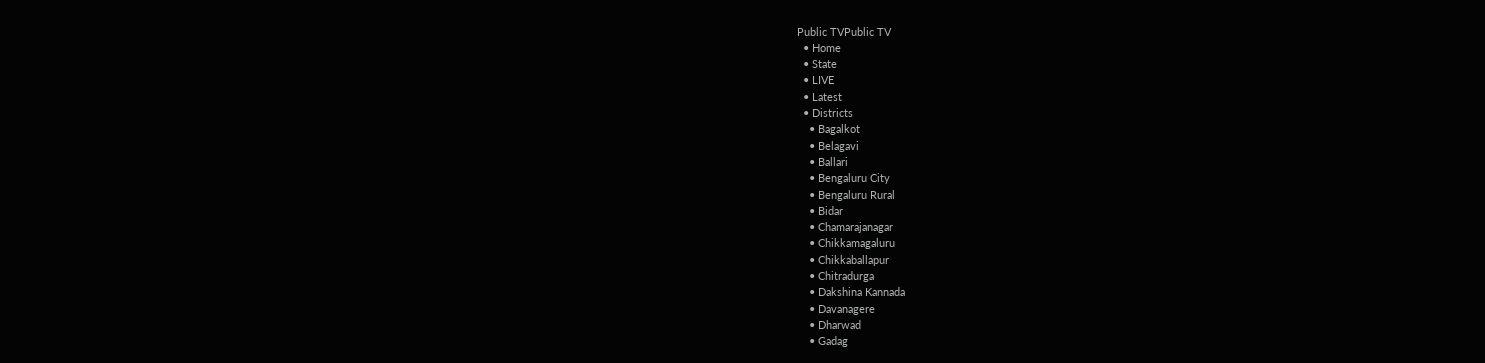Public TVPublic TV
  • Home
  • State
  • LIVE
  • Latest
  • Districts
    • Bagalkot
    • Belagavi
    • Ballari
    • Bengaluru City
    • Bengaluru Rural
    • Bidar
    • Chamarajanagar
    • Chikkamagaluru
    • Chikkaballapur
    • Chitradurga
    • Dakshina Kannada
    • Davanagere
    • Dharwad
    • Gadag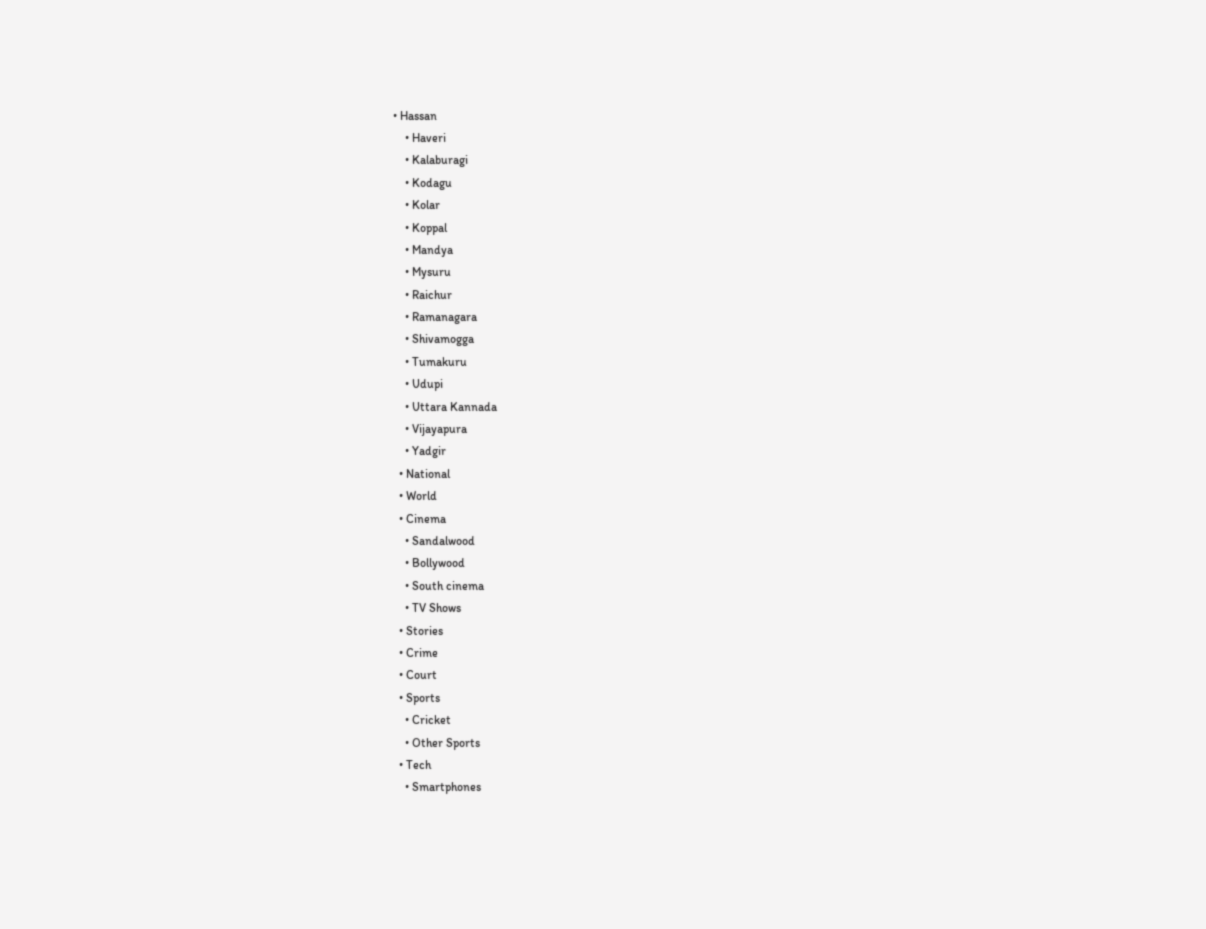• Hassan
    • Haveri
    • Kalaburagi
    • Kodagu
    • Kolar
    • Koppal
    • Mandya
    • Mysuru
    • Raichur
    • Ramanagara
    • Shivamogga
    • Tumakuru
    • Udupi
    • Uttara Kannada
    • Vijayapura
    • Yadgir
  • National
  • World
  • Cinema
    • Sandalwood
    • Bollywood
    • South cinema
    • TV Shows
  • Stories
  • Crime
  • Court
  • Sports
    • Cricket
    • Other Sports
  • Tech
    • Smartphones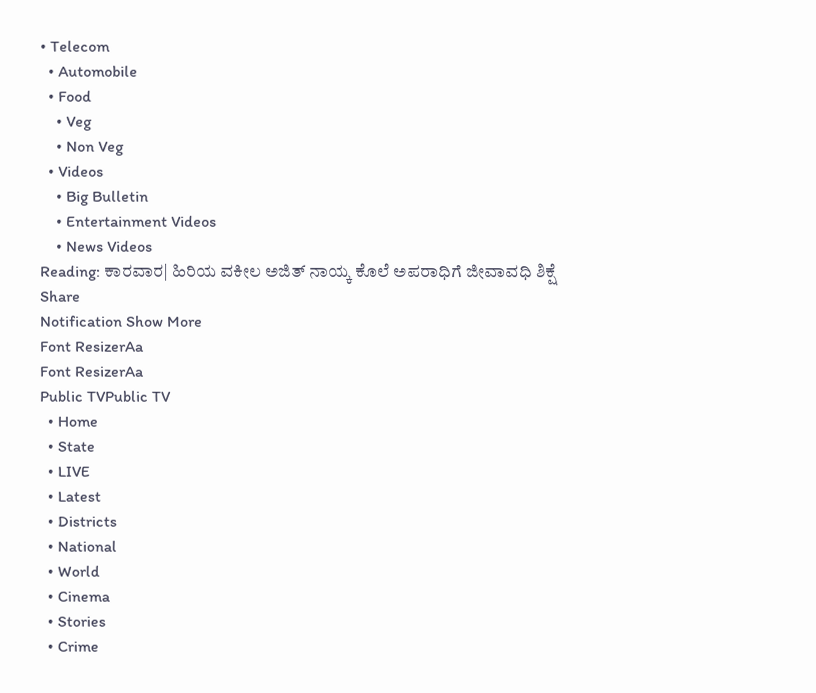• Telecom
  • Automobile
  • Food
    • Veg
    • Non Veg
  • Videos
    • Big Bulletin
    • Entertainment Videos
    • News Videos
Reading: ಕಾರವಾರ| ಹಿರಿಯ ವಕೀಲ ಅಜಿತ್ ನಾಯ್ಕ ಕೊಲೆ ಅಪರಾಧಿಗೆ ಜೀವಾವಧಿ ಶಿಕ್ಷೆ
Share
Notification Show More
Font ResizerAa
Font ResizerAa
Public TVPublic TV
  • Home
  • State
  • LIVE
  • Latest
  • Districts
  • National
  • World
  • Cinema
  • Stories
  • Crime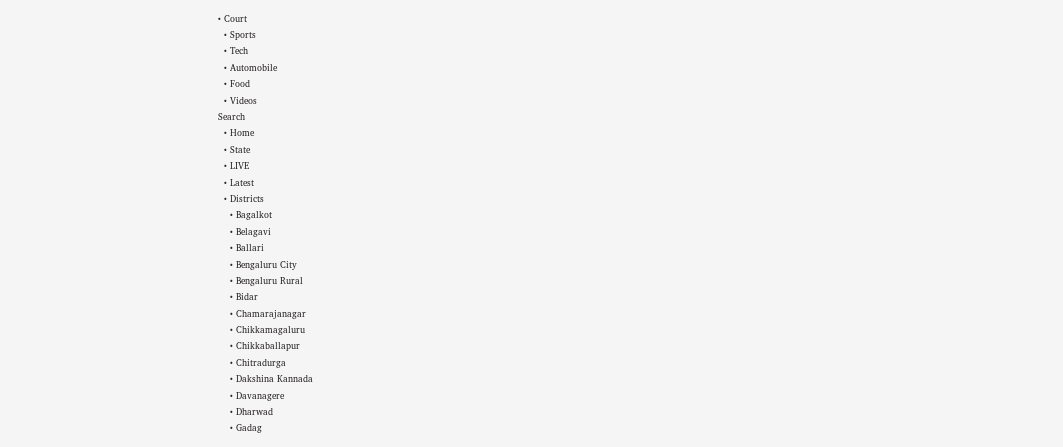• Court
  • Sports
  • Tech
  • Automobile
  • Food
  • Videos
Search
  • Home
  • State
  • LIVE
  • Latest
  • Districts
    • Bagalkot
    • Belagavi
    • Ballari
    • Bengaluru City
    • Bengaluru Rural
    • Bidar
    • Chamarajanagar
    • Chikkamagaluru
    • Chikkaballapur
    • Chitradurga
    • Dakshina Kannada
    • Davanagere
    • Dharwad
    • Gadag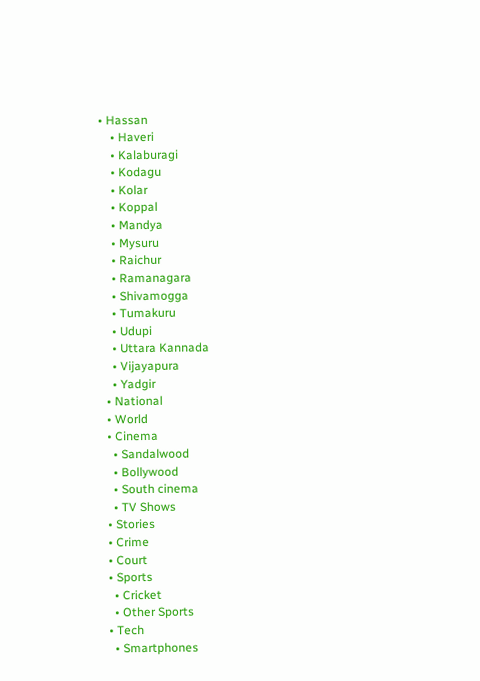• Hassan
    • Haveri
    • Kalaburagi
    • Kodagu
    • Kolar
    • Koppal
    • Mandya
    • Mysuru
    • Raichur
    • Ramanagara
    • Shivamogga
    • Tumakuru
    • Udupi
    • Uttara Kannada
    • Vijayapura
    • Yadgir
  • National
  • World
  • Cinema
    • Sandalwood
    • Bollywood
    • South cinema
    • TV Shows
  • Stories
  • Crime
  • Court
  • Sports
    • Cricket
    • Other Sports
  • Tech
    • Smartphones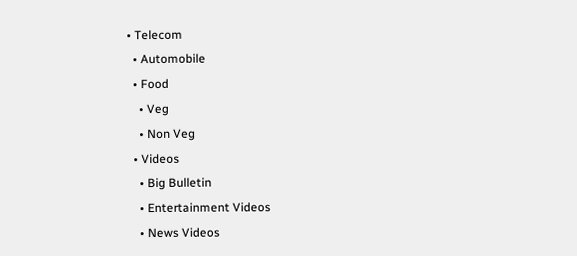• Telecom
  • Automobile
  • Food
    • Veg
    • Non Veg
  • Videos
    • Big Bulletin
    • Entertainment Videos
    • News Videos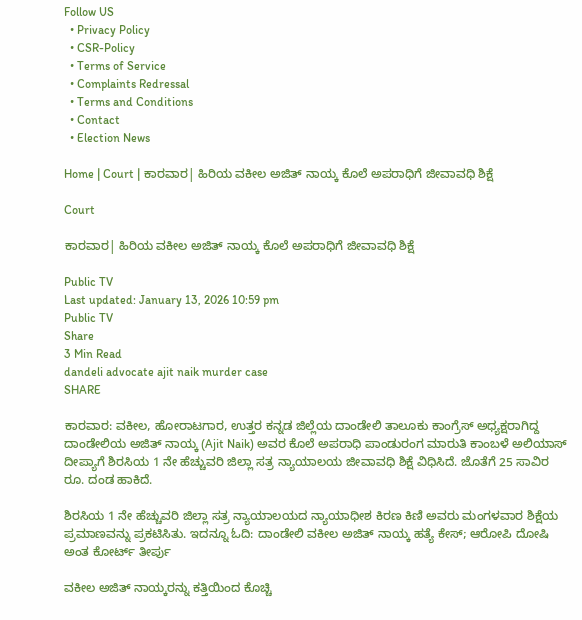Follow US
  • Privacy Policy
  • CSR-Policy
  • Terms of Service
  • Complaints Redressal
  • Terms and Conditions
  • Contact
  • Election News

Home | Court | ಕಾರವಾರ| ಹಿರಿಯ ವಕೀಲ ಅಜಿತ್ ನಾಯ್ಕ ಕೊಲೆ ಅಪರಾಧಿಗೆ ಜೀವಾವಧಿ ಶಿಕ್ಷೆ

Court

ಕಾರವಾರ| ಹಿರಿಯ ವಕೀಲ ಅಜಿತ್ ನಾಯ್ಕ ಕೊಲೆ ಅಪರಾಧಿಗೆ ಜೀವಾವಧಿ ಶಿಕ್ಷೆ

Public TV
Last updated: January 13, 2026 10:59 pm
Public TV
Share
3 Min Read
dandeli advocate ajit naik murder case
SHARE

ಕಾರವಾರ: ವಕೀಲ, ಹೋರಾಟಗಾರ, ಉತ್ತರ ಕನ್ನಡ ಜಿಲ್ಲೆಯ ದಾಂಡೇಲಿ ತಾಲೂಕು ಕಾಂಗ್ರೆಸ್ ಅಧ್ಯಕ್ಷರಾಗಿದ್ದ ದಾಂಡೇಲಿಯ ಅಜಿತ್‌ ನಾಯ್ಕ (Ajit Naik) ಅವರ ಕೊಲೆ ಅಪರಾಧಿ ಪಾಂಡುರಂಗ ಮಾರುತಿ ಕಾಂಬಳೆ ಅಲಿಯಾಸ್ ದೀಪ್ಯಾಗೆ ಶಿರಸಿಯ 1 ನೇ ಹೆಚ್ಚುವರಿ ಜಿಲ್ಲಾ ಸತ್ರ ನ್ಯಾಯಾಲಯ ಜೀವಾವಧಿ ಶಿಕ್ಷೆ ವಿಧಿಸಿದೆ. ಜೊತೆಗೆ 25 ಸಾವಿರ ರೂ. ದಂಡ ಹಾಕಿದೆ.

ಶಿರಸಿಯ 1 ನೇ ಹೆಚ್ಚುವರಿ ಜಿಲ್ಲಾ ಸತ್ರ ನ್ಯಾಯಾಲಯದ ನ್ಯಾಯಾಧೀಶ ಕಿರಣ ಕಿಣಿ ಅವರು ಮಂಗಳವಾರ ಶಿಕ್ಷೆಯ ಪ್ರಮಾಣವನ್ನು ಪ್ರಕಟಿಸಿತು. ಇದನ್ನೂ ಓದಿ: ದಾಂಡೇಲಿ ವಕೀಲ ಅಜಿತ್ ನಾಯ್ಕ ಹತ್ಯೆ ಕೇಸ್; ಆರೋಪಿ ದೋಷಿ ಅಂತ ಕೋರ್ಟ್‌ ತೀರ್ಪು

ವಕೀಲ ಅಜಿತ್ ನಾಯ್ಕರನ್ನು ಕತ್ತಿಯಿಂದ ಕೊಚ್ಚಿ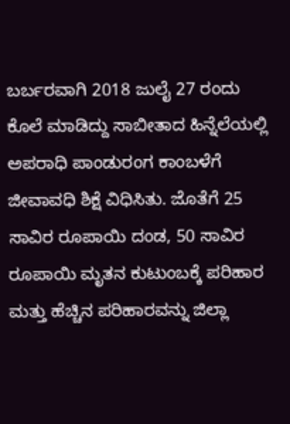ಬರ್ಬರವಾಗಿ 2018 ಜುಲೈ 27 ರಂದು ಕೊಲೆ ಮಾಡಿದ್ದು ಸಾಬೀತಾದ ಹಿನ್ನೆಲೆಯಲ್ಲಿ ಅಪರಾಧಿ ಪಾಂಡುರಂಗ ಕಾಂಬಳೆಗೆ ಜೀವಾವಧಿ ಶಿಕ್ಷೆ ವಿಧಿಸಿತು. ಜೊತೆಗೆ 25 ಸಾವಿರ ರೂಪಾಯಿ ದಂಡ, 50 ಸಾವಿರ ರೂಪಾಯಿ ಮೃತನ ಕುಟುಂಬಕ್ಕೆ ಪರಿಹಾರ ಮತ್ತು ಹೆಚ್ಚಿನ ಪರಿಹಾರವನ್ನು ಜಿಲ್ಲಾ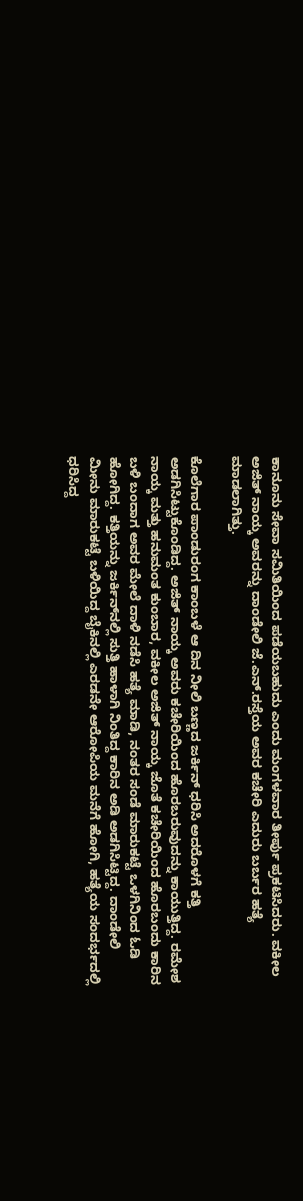ಕಾನೂನು ಸೇವಾ ಸಮಿತಿಯಿಂದ ಪಡೆಯಬಹುದು ಎಂದು ಮಂಗಳವಾರ ತೀರ್ಪು ಪ್ರಕಟಿಸಿದರು. ವಕೀಲ ಅಜಿತ್ ನಾಯ್ಕ ಅವರನ್ನು ದಾಂಡೇಲಿ ಜೆ.ಎನ್.ರಸ್ತೆಯ ಅವರ ಕಚೇರಿ ಎದುರು ಬರ್ಬರ ಹತ್ಯೆ ಮಾಡಲಾಗಿತ್ತು.

ಕೊಲೆಗಾರ ಪಾಂಡುರಂಗ ಕಾಂಬಳೆ ಆ ದಿನ ನೀಲಿ ಬಣ್ಣದ ಜರ್ಕಿನ್ ಧರಿಸಿ ಅದರೊಳಗೆ ಕತ್ತಿ ಅಡಗಿಸಿಟ್ಟುಕೊಂಡಿದ್ದ. ಅಜಿತ್ ನಾಯ್ಕ ಅವರು ಕಚೇರಿಯಿಂದ ಹೊರಬರುವುದನ್ನು ಕಾಯುತ್ತಿದ್ದ. ರಮೇಶ ನಾಯ್ಕ ಮತ್ತು ಹನುಮಂತ ಕುಂಬಾರ, ವಕೀಲ ಅಜಿತ್ ನಾಯ್ಕ ಜೊತೆ ಕಚೇರಿಯಿಂದ ಹೊರಬಂದು ಕಾರಿನ ಬಳಿ ಬಂದಾಗ ಅವರ ಮೇಲೆ ದಾಳಿ ನಡೆಸಿ ಹತ್ಯೆ ಮಾಡಿ, ನಂತರ ಸಂಡೆ ಮಾರುಕಟ್ಟೆ ಒಳಗಿನಿಂದ ಓಡಿ ಹೋಗಿದ್ದ. ಕತ್ತಿಯನ್ನು ಜರ್ಕಿನ್‌ನಲ್ಲಿ ಸುತ್ತಿ ಹಾಳಾಗಿ ನಿಂತಿದ್ದ ಕಾರಿನ ಅಡಿ ಅಡಗಿಸಿಟ್ಟಿದ್ದ. ದಾಂಡೇಲಿ ಮೀನು ಮಾರುಕಟ್ಟೆ ಬಳಿಯಿದ್ದ ಬೈಕಿನಲ್ಲಿ ಎರಡನೇ ಆರೋಪಿಯ ಮನೆಗೆ ಹೋಗಿ, ಹತ್ಯೆಯ ಸಂದರ್ಭದಲ್ಲಿ ಧರಿಸಿದ್ದ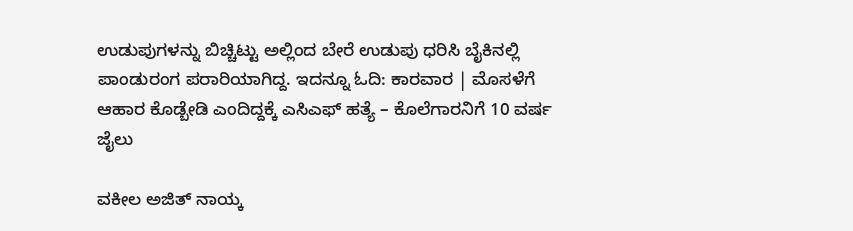ಉಡುಪುಗಳನ್ನು ಬಿಚ್ಚಿಟ್ಟು ಅಲ್ಲಿಂದ ಬೇರೆ ಉಡುಪು ಧರಿಸಿ ಬೈಕಿನಲ್ಲಿ ಪಾಂಡುರಂಗ ಪರಾರಿಯಾಗಿದ್ದ. ಇದನ್ನೂ ಓದಿ: ಕಾರವಾರ | ಮೊಸಳೆಗೆ ಆಹಾರ ಕೊಡ್ಬೇಡಿ ಎಂದಿದ್ದಕ್ಕೆ ಎಸಿಎಫ್‌ ಹತ್ಯೆ – ಕೊಲೆಗಾರನಿಗೆ 10 ವರ್ಷ ಜೈಲು

ವಕೀಲ ಅಜಿತ್ ನಾಯ್ಕ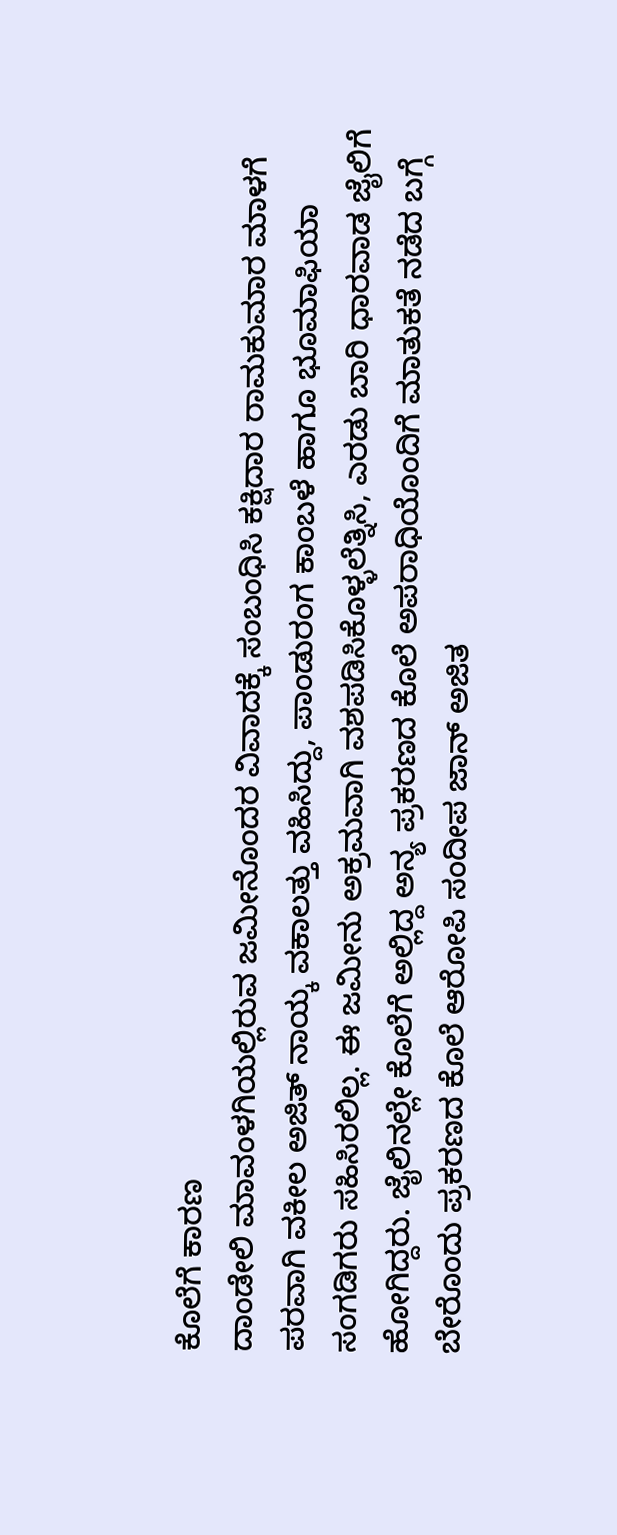ಕೊಲೆಗೆ ಕಾರಣ
ದಾಂಡೇಲಿ ಮಾವಂಳಗಿಯಲ್ಲಿರುವ ಜಮೀನೊಂದರ ವಿವಾದಕ್ಕೆ ಸಂಬಂಧಿಸಿ ಕಕ್ಷಿದಾರ ರಾಮಕುಮಾರ ಮಾಳಗೆ ಪರವಾಗಿ ವಕೀಲ ಅಜಿತ್ ನಾಯ್ಕ ವಕಾಲತ್ತು ವಹಿಸಿದ್ದು, ಪಾಂಡುರಂಗ ಕಾಂಬಳೆ ಹಾಗೂ ಭೂಮಾಫಿಯಾ ಸಂಗಡಿಗರು ಸಹಿಸಿರಲಿಲ್ಲ. ಈ ಜಮೀನು ಅಕ್ರಮವಾಗಿ ವಶಪಡಿಸಿಕೊಳ್ಳಲೆತ್ನಿಸಿ, ಎರಡು ಬಾರಿ ಧಾರವಾಡ ಜೈಲಿಗೆ ಹೋಗಿದ್ದರು. ಜೈಲಿನಲ್ಲೇ ಕೊಲೆಗೆ ಅಲ್ಲಿದ್ದ ಅನ್ಯ ಪ್ರಕರಣದ ಕೊಲೆ ಅಪರಾಧಿಯೊಂದಿಗೆ ಮಾತುಕತೆ ನಡೆದ ಬಗ್ಗೆ ಬೇರೊಂದು ಪ್ರಕರಣದ ಕೊಲೆ ಆರೋಪಿ ಸಂದೀಪ ಜಾ‌ನ್ ಅಜಿತ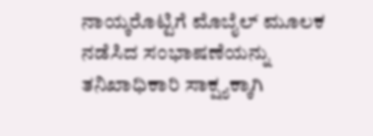ನಾಯ್ಕರೊಟ್ಟಿಗೆ ಮೊಬೈಲ್ ಮೂಲಕ ನಡೆಸಿದ ಸಂಭಾಷಣೆಯನ್ನು ತನಿಖಾಧಿಕಾರಿ ಸಾಕ್ಷ್ಯಕ್ಕಾಗಿ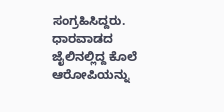ಸಂಗ್ರಹಿಸಿದ್ದರು. ಧಾರವಾಡದ ಜೈಲಿನಲ್ಲಿದ್ದ ಕೊಲೆ ಆರೋಪಿಯನ್ನು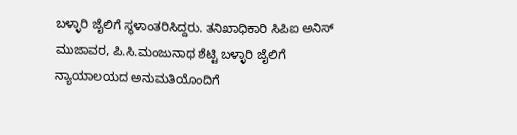ಬಳ್ಳಾರಿ ಜೈಲಿಗೆ ಸ್ಥಳಾಂತರಿಸಿದ್ದರು. ತನಿಖಾಧಿಕಾರಿ ಸಿಪಿಐ ಅನಿಸ್ ಮುಜಾವರ, ಪಿ.ಸಿ.ಮಂಜುನಾಥ ಶೆಟ್ಟಿ ಬಳ್ಳಾರಿ ಜೈಲಿಗೆ ನ್ಯಾಯಾಲಯದ ಅನುಮತಿಯೊಂದಿಗೆ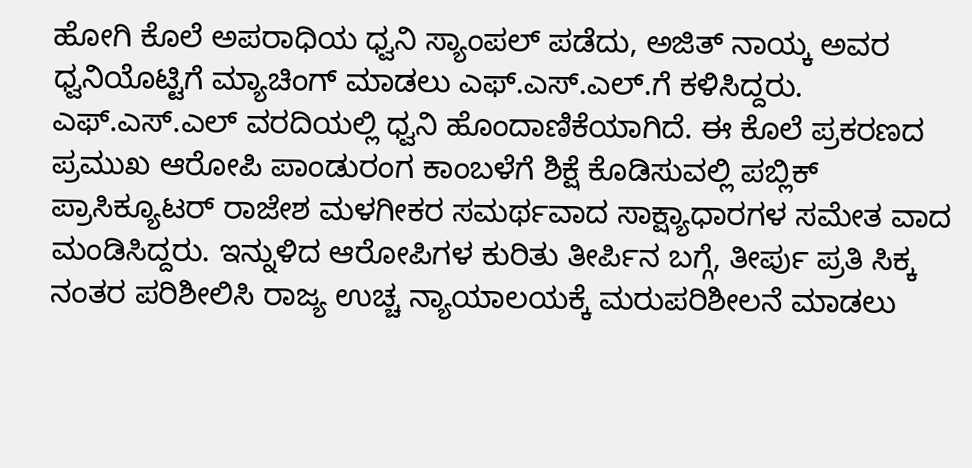ಹೋಗಿ ಕೊಲೆ ಅಪರಾಧಿಯ ಧ್ವನಿ ಸ್ಯಾಂಪಲ್ ಪಡೆದು, ಅಜಿತ್ ನಾಯ್ಕ ಅವರ ಧ್ವನಿಯೊಟ್ಟಿಗೆ ಮ್ಯಾಚಿಂಗ್ ಮಾಡಲು ಎಫ್.ಎಸ್.ಎಲ್.ಗೆ ಕಳಿಸಿದ್ದರು. ಎಫ್.ಎಸ್.ಎಲ್ ವರದಿಯಲ್ಲಿ ಧ್ವನಿ ಹೊಂದಾಣಿಕೆಯಾಗಿದೆ. ಈ ಕೊಲೆ ಪ್ರಕರಣದ ಪ್ರಮುಖ ಆರೋಪಿ ಪಾಂಡುರಂಗ ಕಾಂಬಳೆಗೆ ಶಿಕ್ಷೆ ಕೊಡಿಸುವಲ್ಲಿ ಪಬ್ಲಿಕ್ ಪ್ರಾಸಿಕ್ಯೂಟರ್ ರಾಜೇಶ ಮಳಗೀಕರ ಸಮರ್ಥವಾದ ಸಾಕ್ಷ್ಯಾಧಾರಗಳ ಸಮೇತ ವಾದ ಮಂಡಿಸಿದ್ದರು. ಇನ್ನುಳಿದ ಆರೋಪಿಗಳ ಕುರಿತು ತೀರ್ಪಿನ ಬಗ್ಗೆ, ತೀರ್ಪು ಪ್ರತಿ ಸಿಕ್ಕ ನಂತರ ಪರಿಶೀಲಿಸಿ ರಾಜ್ಯ ಉಚ್ಚ ನ್ಯಾಯಾಲಯಕ್ಕೆ ಮರುಪರಿಶೀಲನೆ ಮಾಡಲು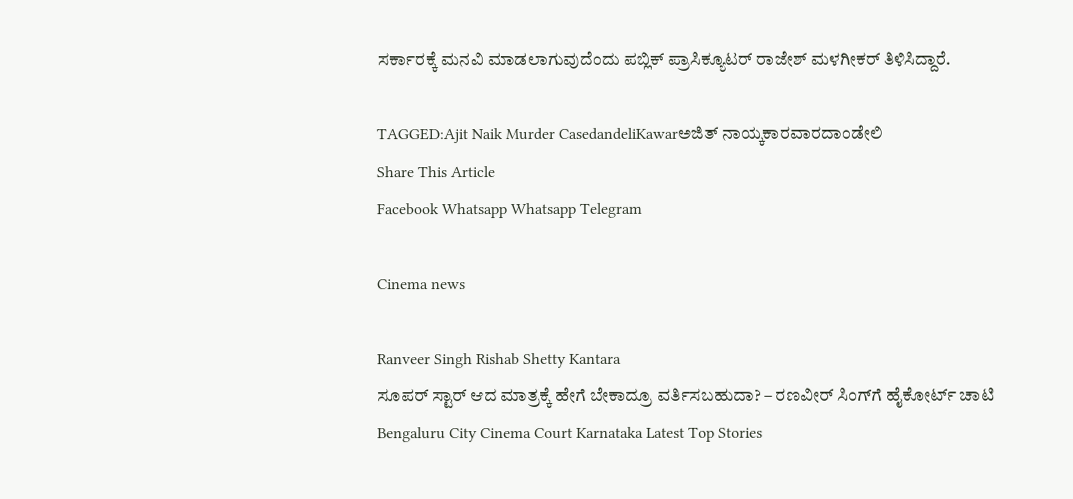ಸರ್ಕಾರಕ್ಕೆ ಮನವಿ ಮಾಡಲಾಗುವುದೆಂದು ಪಬ್ಲಿಕ್ ಪ್ರಾಸಿಕ್ಯೂಟರ್ ರಾಜೇಶ್ ಮಳಗೀಕರ್ ತಿಳಿಸಿದ್ದಾರೆ.

TAGGED:Ajit Naik Murder CasedandeliKawarಅಜಿತ್‌ ನಾಯ್ಕಕಾರವಾರದಾಂಡೇಲಿ
Share This Article
Facebook Whatsapp Whatsapp Telegram

Cinema news

Ranveer Singh Rishab Shetty Kantara
ಸೂಪರ್ ಸ್ಟಾರ್ ಆದ ಮಾತ್ರಕ್ಕೆ ಹೇಗೆ ಬೇಕಾದ್ರೂ ವರ್ತಿಸಬಹುದಾ? – ರಣವೀರ್ ಸಿಂಗ್‌ಗೆ ಹೈಕೋರ್ಟ್ ಚಾಟಿ
Bengaluru City Cinema Court Karnataka Latest Top Stories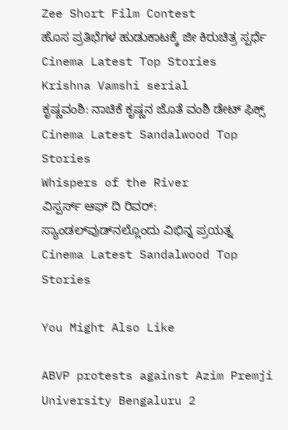Zee Short Film Contest
ಹೊಸ ಪ್ರತಿಭೆಗಳ ಹುಡುಕಾಟಕ್ಕೆ ಜೀ ಕಿರುಚಿತ್ರ ಸ್ಪರ್ಧೆ
Cinema Latest Top Stories
Krishna Vamshi serial
ಕೃಷ್ಣವಂಶಿ: ನಾಚಿಕೆ ಕೃಷ್ಣನ ಜೊತೆ ವಂಶಿ ಡೇಟ್ ಫಿಕ್ಸ್
Cinema Latest Sandalwood Top Stories
Whispers of the River
ವಿಸ್ಪರ್ಸ್ ಆಫ್ ದಿ ರಿವರ್: ಸ್ಯಾಂಡಲ್‌ವುಡ್‌ನಲ್ಲೊಂದು ವಿಭಿನ್ನ ಪ್ರಯತ್ನ
Cinema Latest Sandalwood Top Stories

You Might Also Like

ABVP protests against Azim Premji University Bengaluru 2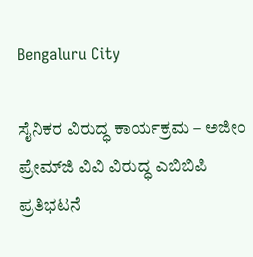Bengaluru City

ಸೈನಿಕರ ವಿರುದ್ಧ ಕಾರ್ಯಕ್ರಮ – ಅಜೀಂ ಪ್ರೇಮ್‌ಜಿ ವಿವಿ ವಿರುದ್ಧ ಎಬಿಬಿಪಿ ಪ್ರತಿಭಟನೆ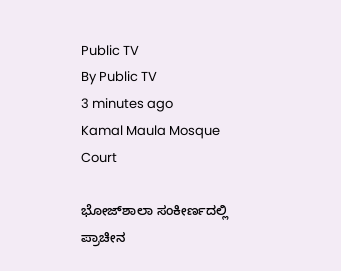Public TV
By Public TV
3 minutes ago
Kamal Maula Mosque
Court

ಭೋಜ್‌ಶಾಲಾ ಸಂಕೀರ್ಣದಲ್ಲಿ ಪ್ರಾಚೀನ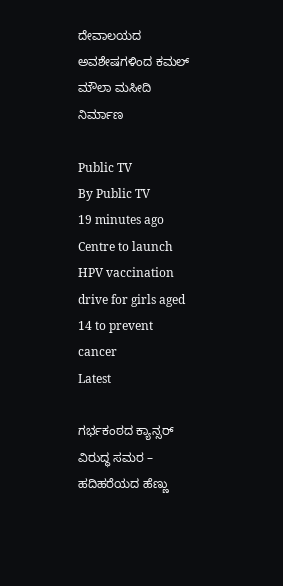ದೇವಾಲಯದ ಅವಶೇಷಗಳಿಂದ ಕಮಲ್ ಮೌಲಾ ಮಸೀದಿ ನಿರ್ಮಾಣ

Public TV
By Public TV
19 minutes ago
Centre to launch HPV vaccination drive for girls aged 14 to prevent cancer
Latest

ಗರ್ಭಕಂಠದ ಕ್ಯಾನ್ಸರ್‌ ವಿರುದ್ಧ ಸಮರ – ಹದಿಹರೆಯದ ಹೆಣ್ಣು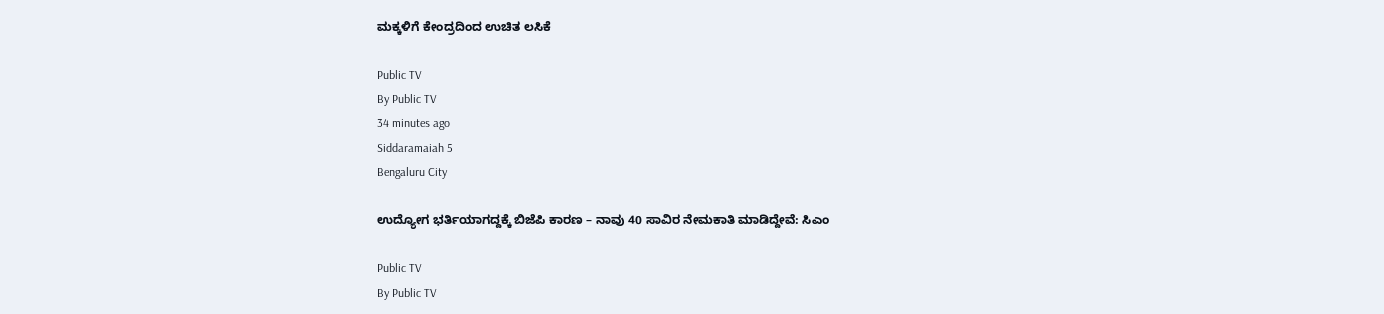ಮಕ್ಕಳಿಗೆ ಕೇಂದ್ರದಿಂದ ಉಚಿತ ಲಸಿಕೆ

Public TV
By Public TV
34 minutes ago
Siddaramaiah 5
Bengaluru City

ಉದ್ಯೋಗ ಭರ್ತಿಯಾಗದ್ದಕ್ಕೆ ಬಿಜೆಪಿ ಕಾರಣ – ನಾವು 40 ಸಾವಿರ ನೇಮಕಾತಿ ಮಾಡಿದ್ದೇವೆ: ಸಿಎಂ

Public TV
By Public TV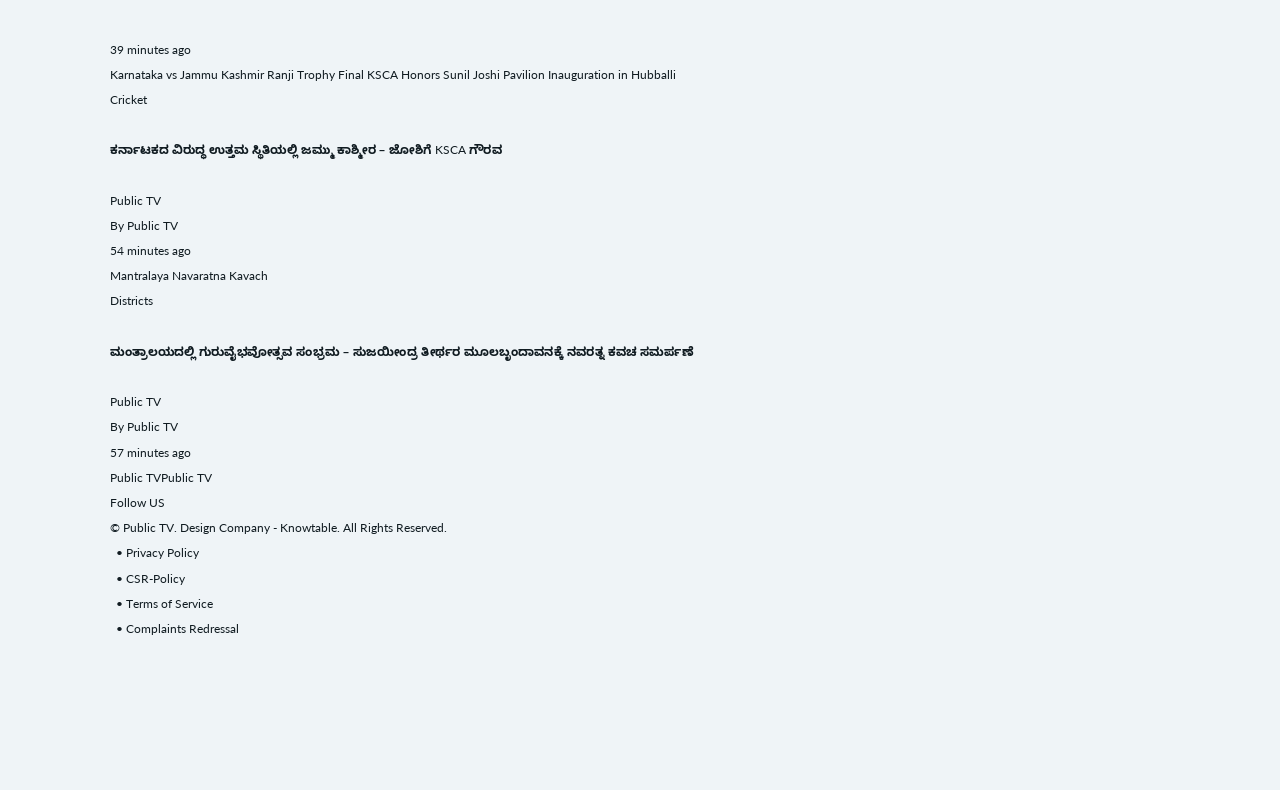39 minutes ago
Karnataka vs Jammu Kashmir Ranji Trophy Final KSCA Honors Sunil Joshi Pavilion Inauguration in Hubballi
Cricket

ಕರ್ನಾಟಕದ ವಿರುದ್ಧ ಉತ್ತಮ ಸ್ಥಿತಿಯಲ್ಲಿ ಜಮ್ಮು ಕಾಶ್ಮೀರ – ಜೋಶಿಗೆ KSCA ಗೌರವ

Public TV
By Public TV
54 minutes ago
Mantralaya Navaratna Kavach
Districts

ಮಂತ್ರಾಲಯದಲ್ಲಿ ಗುರುವೈಭವೋತ್ಸವ ಸಂಭ್ರಮ – ಸುಜಯೀಂದ್ರ ತೀರ್ಥರ ಮೂಲಬೃಂದಾವನಕ್ಕೆ ನವರತ್ನ ಕವಚ ಸಮರ್ಪಣೆ

Public TV
By Public TV
57 minutes ago
Public TVPublic TV
Follow US
© Public TV. Design Company - Knowtable. All Rights Reserved.
  • Privacy Policy
  • CSR-Policy
  • Terms of Service
  • Complaints Redressal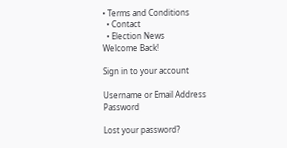• Terms and Conditions
  • Contact
  • Election News
Welcome Back!

Sign in to your account

Username or Email Address
Password

Lost your password?